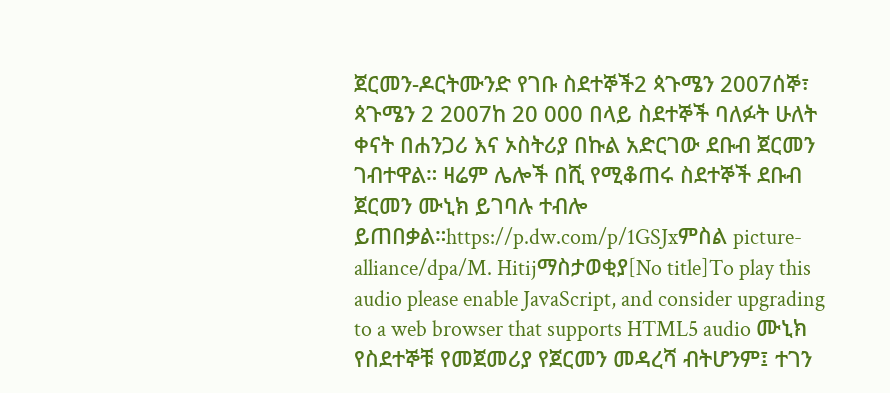ጀርመን-ዶርትሙንድ የገቡ ስደተኞች2 ጳጉሜን 2007ሰኞ፣ ጳጉሜን 2 2007ከ 20 000 በላይ ስደተኞች ባለፉት ሁለት ቀናት በሐንጋሪ እና ኦስትሪያ በኩል አድርገው ደቡብ ጀርመን ገብተዋል። ዛሬም ሌሎች በሺ የሚቆጠሩ ስደተኞች ደቡብ ጀርመን ሙኒክ ይገባሉ ተብሎ ይጠበቃል።https://p.dw.com/p/1GSJxምስል picture-alliance/dpa/M. Hitijማስታወቂያ[No title]To play this audio please enable JavaScript, and consider upgrading to a web browser that supports HTML5 audio ሙኒክ የስደተኞቹ የመጀመሪያ የጀርመን መዳረሻ ብትሆንም፤ ተገን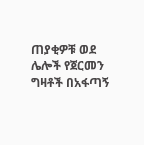ጠያቂዎቹ ወደ ሌሎች የጀርመን ግዛቶች በአፋጣኝ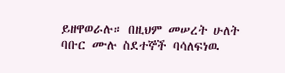ይዘዋወራሉ። በዚህም መሠረት ሁለት ባቡር ሙሉ ስደተኞች ባሳለፍነዉ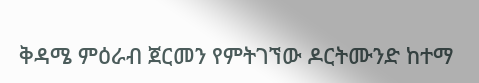ቅዳሜ ምዕራብ ጀርመን የምትገኘው ዶርትሙንድ ከተማ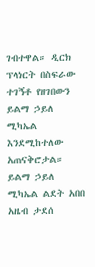ገብተዋል። ዲርክ ፕላነርት በስፍራው ተገኝቶ የዘገበውን ይልማ ኃይለ ሚካኤል እንደሚከተለው አጠናቅሮታል። ይልማ ኃይለ ሚካኤል ልደት አበበ አዜብ ታደሰ